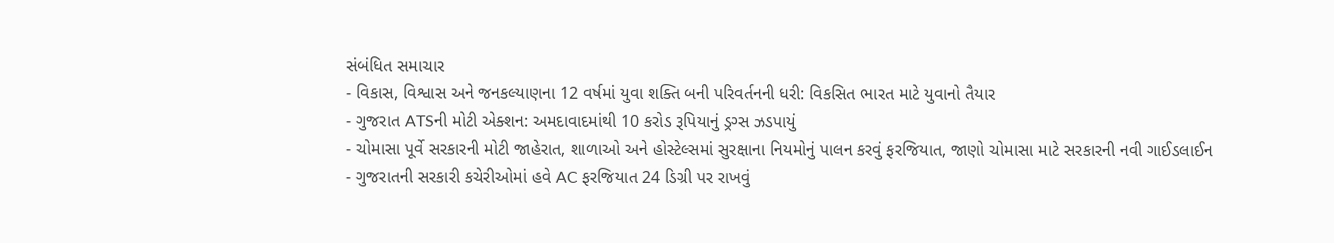સંબંધિત સમાચાર
- વિકાસ, વિશ્વાસ અને જનકલ્યાણના 12 વર્ષમાં યુવા શક્તિ બની પરિવર્તનની ધરી: વિકસિત ભારત માટે યુવાનો તૈયાર
- ગુજરાત ATSની મોટી એક્શન: અમદાવાદમાંથી 10 કરોડ રૂપિયાનું ડ્રગ્સ ઝડપાયું
- ચોમાસા પૂર્વે સરકારની મોટી જાહેરાત, શાળાઓ અને હોસ્ટેલ્સમાં સુરક્ષાના નિયમોનું પાલન કરવું ફરજિયાત, જાણો ચોમાસા માટે સરકારની નવી ગાઈડલાઈન
- ગુજરાતની સરકારી કચેરીઓમાં હવે AC ફરજિયાત 24 ડિગ્રી પર રાખવું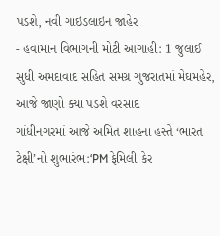પડશે, નવી ગાઇડલાઇન જાહેર
- હવામાન વિભાગની મોટી આગાહી: 1 જુલાઈ સુધી અમદાવાદ સહિત સમગ્ર ગુજરાતમાં મેઘમહેર, આજે જાણો ક્યા પડશે વરસાદ
ગાંધીનગરમાં આજે અમિત શાહના હસ્તે ‘ભારત ટેક્ષી’નો શુભારંભ:‘PM ફેમિલી કેર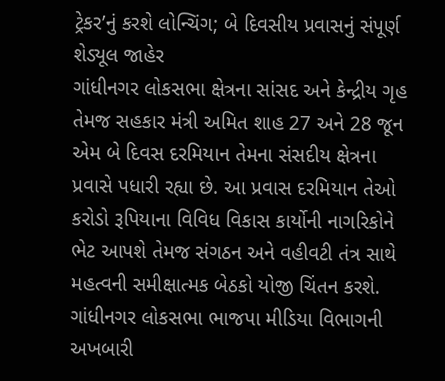ટ્રેકર’નું કરશે લોન્ચિંગ; બે દિવસીય પ્રવાસનું સંપૂર્ણ શેડ્યૂલ જાહેર
ગાંધીનગર લોકસભા ક્ષેત્રના સાંસદ અને કેન્દ્રીય ગૃહ તેમજ સહકાર મંત્રી અમિત શાહ 27 અને 28 જૂન એમ બે દિવસ દરમિયાન તેમના સંસદીય ક્ષેત્રના પ્રવાસે પધારી રહ્યા છે. આ પ્રવાસ દરમિયાન તેઓ કરોડો રૂપિયાના વિવિધ વિકાસ કાર્યોની નાગરિકોને ભેટ આપશે તેમજ સંગઠન અને વહીવટી તંત્ર સાથે મહત્વની સમીક્ષાત્મક બેઠકો યોજી ચિંતન કરશે. ગાંધીનગર લોકસભા ભાજપા મીડિયા વિભાગની અખબારી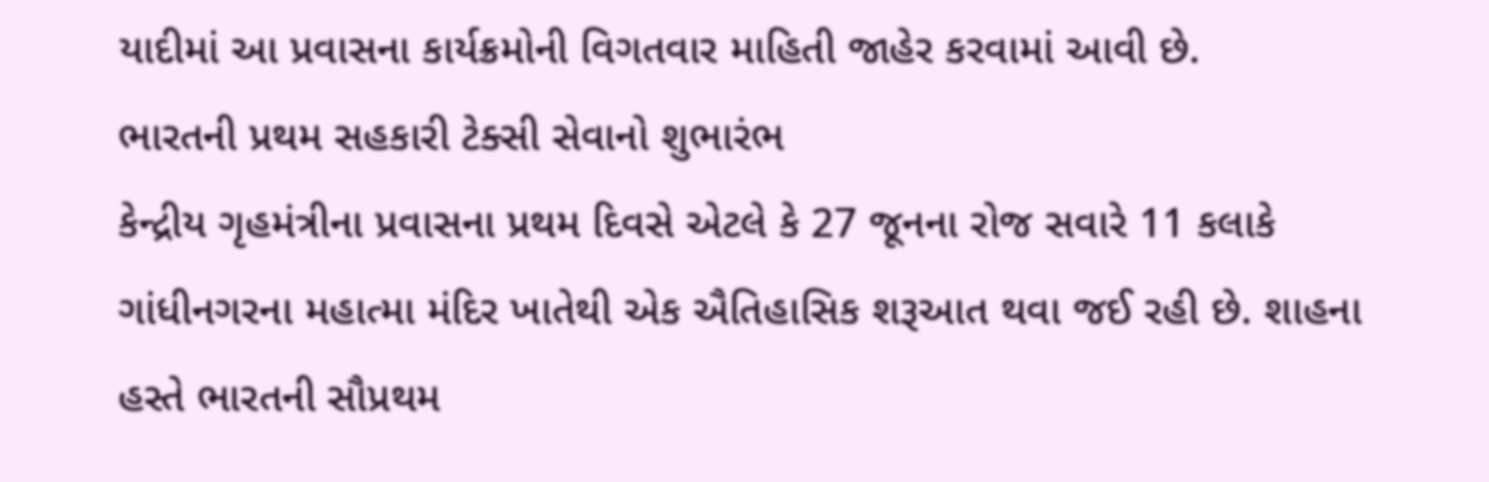યાદીમાં આ પ્રવાસના કાર્યક્રમોની વિગતવાર માહિતી જાહેર કરવામાં આવી છે.
ભારતની પ્રથમ સહકારી ટેક્સી સેવાનો શુભારંભ
કેન્દ્રીય ગૃહમંત્રીના પ્રવાસના પ્રથમ દિવસે એટલે કે 27 જૂનના રોજ સવારે 11 કલાકે ગાંધીનગરના મહાત્મા મંદિર ખાતેથી એક ઐતિહાસિક શરૂઆત થવા જઈ રહી છે. શાહના હસ્તે ભારતની સૌપ્રથમ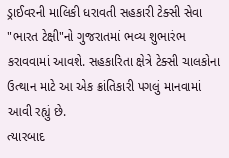ડ્રાઈવરની માલિકી ધરાવતી સહકારી ટેક્સી સેવા "ભારત ટેક્ષી"નો ગુજરાતમાં ભવ્ય શુભારંભ કરાવવામાં આવશે. સહકારિતા ક્ષેત્રે ટેક્સી ચાલકોના ઉત્થાન માટે આ એક ક્રાંતિકારી પગલું માનવામાં આવી રહ્યું છે.
ત્યારબાદ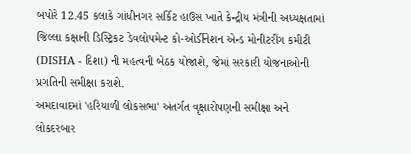બપોરે 12.45 કલાકે ગાંધીનગર સર્કિટ હાઉસ ખાતે કેન્દ્રીય મંત્રીની અધ્યક્ષતામાં જિલ્લા કક્ષાની ડિસ્ટ્રિકટ ડેવલોપમેન્ટ કો-ઓર્ડીનેશન એન્ડ મોનીટરીંગ કમીટી (DISHA - દિશા) ની મહત્વની બેઠક યોજાશે, જેમાં સરકારી યોજનાઓની પ્રગતિની સમીક્ષા કરાશે.
અમદાવાદમાં 'હરિયાળી લોકસભા' અંતર્ગત વૃક્ષારોપણની સમીક્ષા અને લોકદરબાર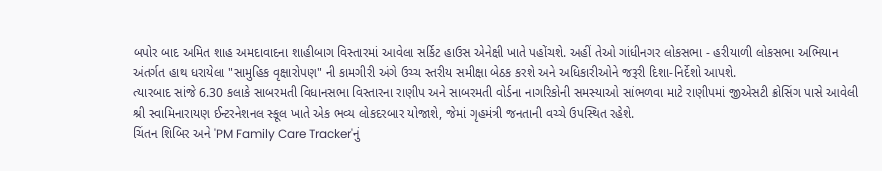બપોર બાદ અમિત શાહ અમદાવાદના શાહીબાગ વિસ્તારમાં આવેલા સર્કિટ હાઉસ એનેક્ષી ખાતે પહોંચશે. અહીં તેઓ ગાંધીનગર લોકસભા - હરીયાળી લોકસભા અભિયાન અંતર્ગત હાથ ધરાયેલા "સામુહિક વૃક્ષારોપણ" ની કામગીરી અંગે ઉચ્ચ સ્તરીય સમીક્ષા બેઠક કરશે અને અધિકારીઓને જરૂરી દિશા-નિર્દેશો આપશે.
ત્યારબાદ સાંજે 6.30 કલાકે સાબરમતી વિધાનસભા વિસ્તારના રાણીપ અને સાબરમતી વોર્ડના નાગરિકોની સમસ્યાઓ સાંભળવા માટે રાણીપમાં જીએસટી ક્રોસિંગ પાસે આવેલી શ્રી સ્વામિનારાયણ ઈન્ટરનેશનલ સ્કૂલ ખાતે એક ભવ્ય લોકદરબાર યોજાશે, જેમાં ગૃહમંત્રી જનતાની વચ્ચે ઉપસ્થિત રહેશે.
ચિંતન શિબિર અને 'PM Family Care Tracker'નું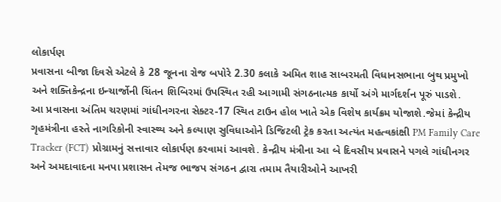લોકાર્પણ
પ્રવાસના બીજા દિવસે એટલે કે 28 જૂનના રોજ બપોરે 2.30 કલાકે અમિત શાહ સાબરમતી વિધાનસભાના બુથ પ્રમુખો અને શક્તિકેન્દ્રના ઇન્ચાર્જોની ચિંતન શિબિરમાં ઉપસ્થિત રહી આગામી સંગઠનાત્મક કાર્યો અંગે માર્ગદર્શન પૂરું પાડશે.
આ પ્રવાસના અંતિમ ચરણમાં ગાંધીનગરના સેક્ટર-17 સ્થિત ટાઉન હોલ ખાતે એક વિશેષ કાર્યક્રમ યોજાશે.જેમાં કેન્દ્રીય ગૃહમંત્રીના હસ્તે નાગરિકોની સ્વાસ્થ્ય અને કલ્યાણ સુવિધાઓને ડિજિટલી ટ્રેક કરતા અત્યંત મહત્વકાંક્ષી PM Family Care Tracker (FCT) પ્રોગ્રામનું સત્તાવાર લોકાર્પણ કરવામાં આવશે. કેન્દ્રીય મંત્રીના આ બે દિવસીય પ્રવાસને પગલે ગાંધીનગર અને અમદાવાદના મનપા પ્રશાસન તેમજ ભાજપ સંગઠન દ્વારા તમામ તૈયારીઓને આખરી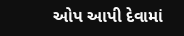ઓપ આપી દેવામાં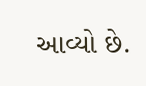આવ્યો છે.